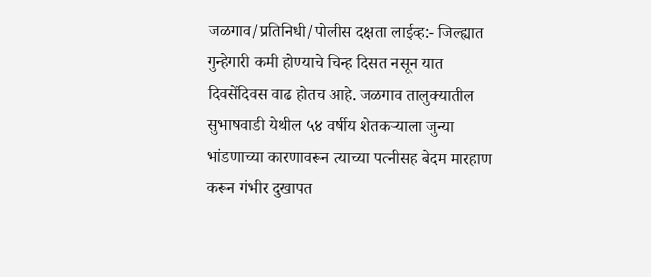जळगाव/प्रतिनिधी/पोलीस दक्षता लाईव्ह:- जिल्ह्यात गुन्हेगारी कमी होण्याचे चिन्ह दिसत नसून यात दिवसेंदिवस वाढ होतच आहे. जळगाव तालुक्यातील सुभाषवाडी येथील ५४ वर्षीय शेतकऱ्याला जुन्या भांडणाच्या कारणावरून त्याच्या पत्नीसह बेदम मारहाण करून गंभीर दुखापत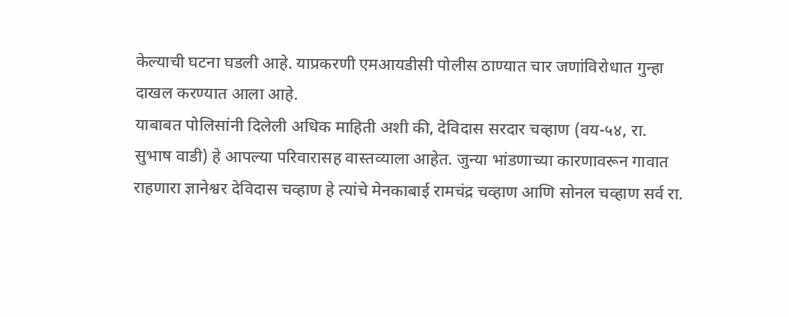केल्याची घटना घडली आहे. याप्रकरणी एमआयडीसी पोलीस ठाण्यात चार जणांविरोधात गुन्हा दाखल करण्यात आला आहे.
याबाबत पोलिसांनी दिलेली अधिक माहिती अशी की, देविदास सरदार चव्हाण (वय-५४, रा. सुभाष वाडी) हे आपल्या परिवारासह वास्तव्याला आहेत. जुन्या भांडणाच्या कारणावरून गावात राहणारा ज्ञानेश्वर देविदास चव्हाण हे त्यांचे मेनकाबाई रामचंद्र चव्हाण आणि सोनल चव्हाण सर्व रा.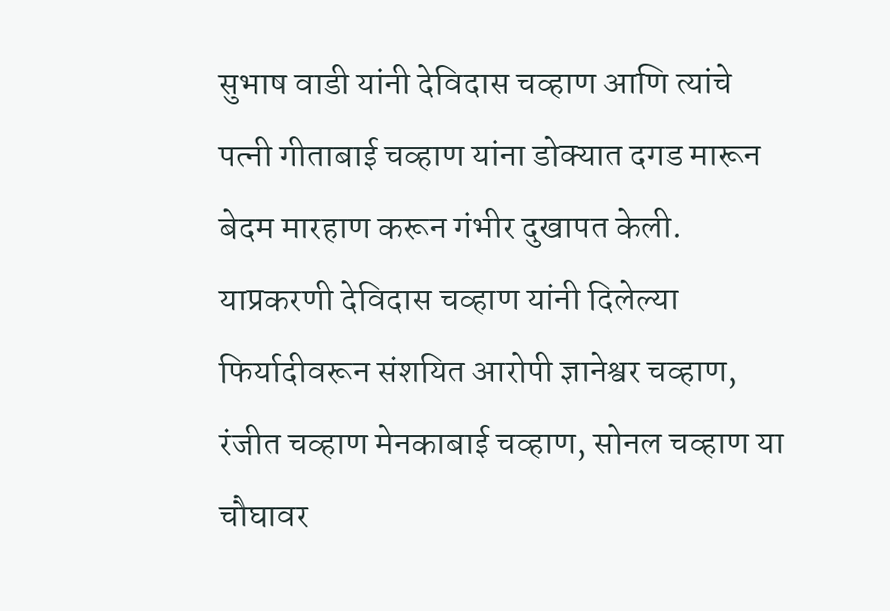सुभाष वाडी यांनी देविदास चव्हाण आणि त्यांचे पत्नी गीताबाई चव्हाण यांना डोक्यात दगड मारून बेदम मारहाण करून गंभीर दुखापत केली. याप्रकरणी देविदास चव्हाण यांनी दिलेल्या फिर्यादीवरून संशयित आरोपी ज्ञानेश्वर चव्हाण, रंजीत चव्हाण मेनकाबाई चव्हाण, सोनल चव्हाण या चौघावर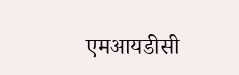एमआयडीसी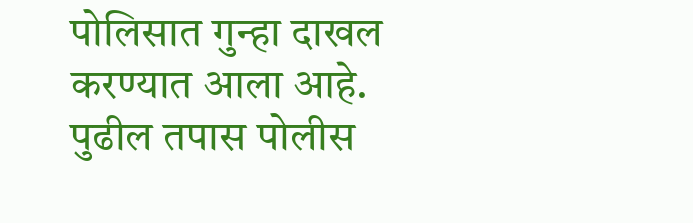पोलिसात गुन्हा दाखल करण्यात आला आहे. पुढील तपास पोलीस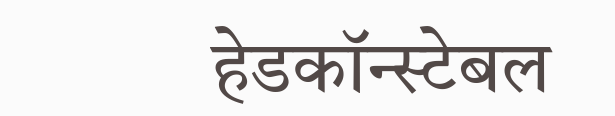हेडकॉन्स्टेबल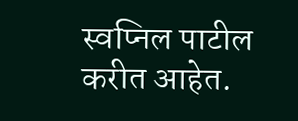स्वप्निल पाटील करीत आहेत.